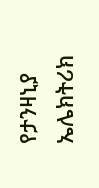የታንዛኒያ ኤሌክትሪክ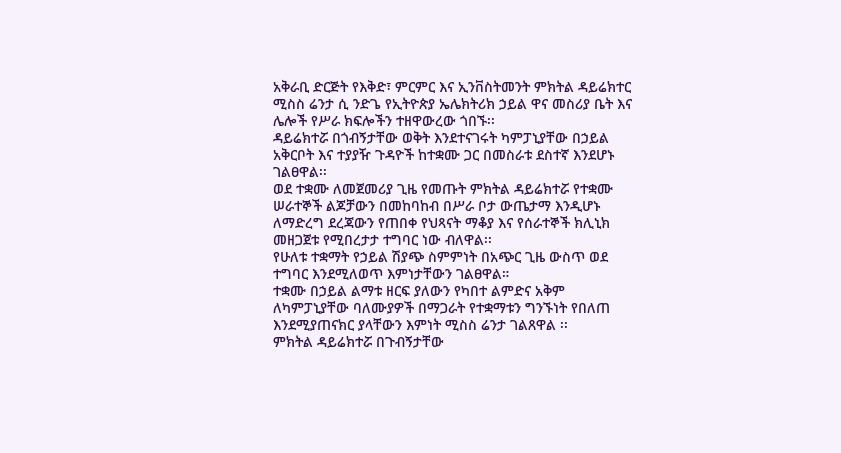አቅራቢ ድርጅት የእቅድ፣ ምርምር እና ኢንቨስትመንት ምክትል ዳይሬክተር ሚስስ ሬንታ ሲ ንድጌ የኢትዮጵያ ኤሌክትሪክ ኃይል ዋና መስሪያ ቤት እና ሌሎች የሥራ ክፍሎችን ተዘዋውረው ጎበኙ፡፡
ዳይሬክተሯ በጎብኝታቸው ወቅት እንደተናገሩት ካምፓኒያቸው በኃይል አቅርቦት እና ተያያዥ ጉዳዮች ከተቋሙ ጋር በመስራቱ ደስተኛ እንደሆኑ ገልፀዋል፡፡
ወደ ተቋሙ ለመጀመሪያ ጊዜ የመጡት ምክትል ዳይሬክተሯ የተቋሙ ሠራተኞች ልጆቻውን በመከባከብ በሥራ ቦታ ውጤታማ እንዲሆኑ ለማድረግ ደረጃውን የጠበቀ የህጻናት ማቆያ እና የሰራተኞች ክሊኒክ መዘጋጀቱ የሚበረታታ ተግባር ነው ብለዋል፡፡
የሁለቱ ተቋማት የኃይል ሽያጭ ስምምነት በአጭር ጊዜ ውስጥ ወደ ተግባር እንደሚለወጥ እምነታቸውን ገልፀዋል።
ተቋሙ በኃይል ልማቱ ዘርፍ ያለውን የካበተ ልምድና አቅም ለካምፓኒያቸው ባለሙያዎች በማጋራት የተቋማቱን ግንኙነት የበለጠ እንደሚያጠናክር ያላቸውን እምነት ሚስስ ሬንታ ገልጸዋል ፡፡
ምክትል ዳይሬክተሯ በጉብኝታቸው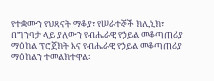የተቋሙን የህጻናት ማቆያ፣ የሠራተኞች ክሊኒክ፣ በግንባታ ላይ ያለውን የብሔራዊ የኃይል መቆጣጠሪያ ማዕከል ፕሮጀክት እና የብሔራዊ የኃይል መቆጣጠሪያ ማዕከልን ተመልክተዋል፡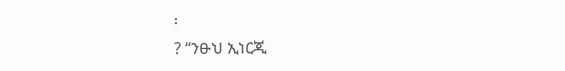፡
? “ንፁህ ኢነርጂ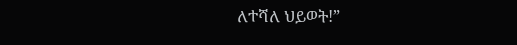ለተሻለ ህይወት!”